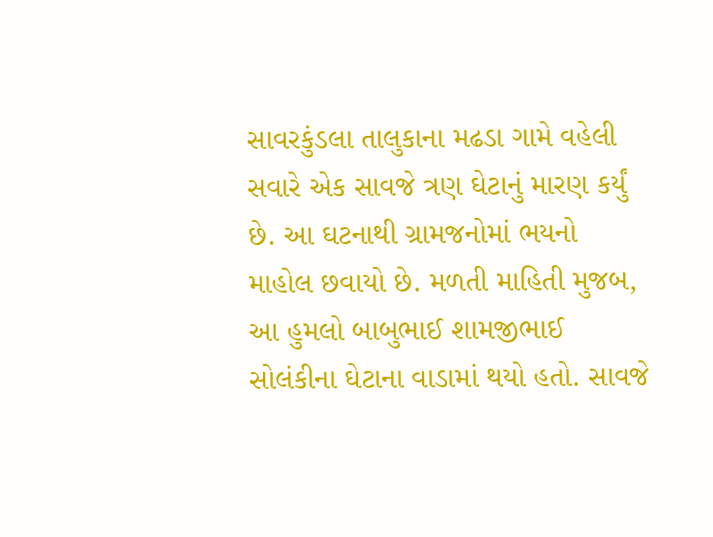સાવરકુંડલા તાલુકાના મઢડા ગામે વહેલી સવારે એક સાવજે ત્રણ ઘેટાનું મારણ કર્યું છે. આ ઘટનાથી ગ્રામજનોમાં ભયનો માહોલ છવાયો છે. મળતી માહિતી મુજબ, આ હુમલો બાબુભાઈ શામજીભાઈ સોલંકીના ઘેટાના વાડામાં થયો હતો. સાવજે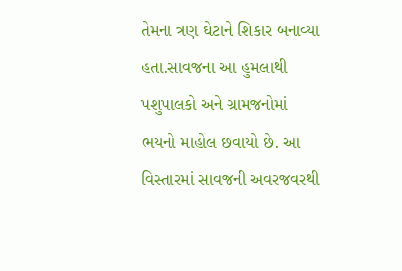તેમના ત્રણ ઘેટાને શિકાર બનાવ્યા હતા.સાવજના આ હુમલાથી પશુપાલકો અને ગ્રામજનોમાં ભયનો માહોલ છવાયો છે. આ વિસ્તારમાં સાવજની અવરજવરથી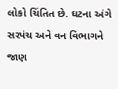લોકો ચિંતિત છે. ઘટના અંગે સરપંચ અને વન વિભાગને જાણ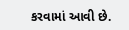કરવામાં આવી છે.